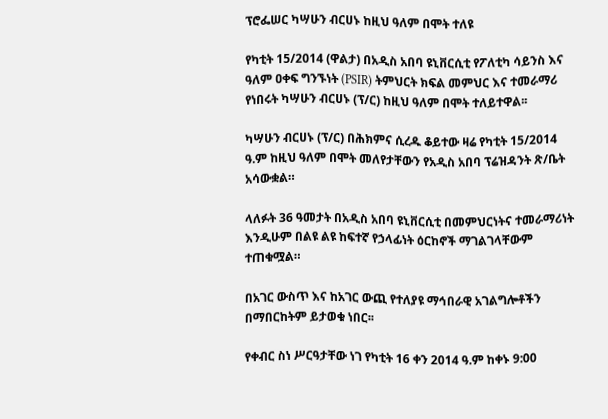ፕሮፌሠር ካሣሁን ብርሀኑ ከዚህ ዓለም በሞት ተለዩ

የካቲት 15/2014 (ዋልታ) በአዲስ አበባ ዩኒቨርሲቲ የፖለቲካ ሳይንስ እና ዓለም ዐቀፍ ግንኙነት (PSIR) ትምህርት ክፍል መምህር እና ተመራማሪ የነበሩት ካሣሁን ብርሀኑ (ፕ/ር) ከዚህ ዓለም በሞት ተለይተዋል፡፡

ካሣሁን ብርሀኑ (ፕ/ር) በሕክምና ሲረዱ ቆይተው ዛሬ የካቲት 15/2014 ዓ.ም ከዚህ ዓለም በሞት መለየታቸውን የአዲስ አበባ ፕሬዝዳንት ጽ/ቤት አሳውቋል።

ላለፉት 36 ዓመታት በአዲስ አበባ ዩኒቨርሲቲ በመምህርነትና ተመራማሪነት እንዲሁም በልዩ ልዩ ከፍተኛ የኃላፊነት ዕርከኖች ማገልገላቸውም ተጠቁሟል።

በአገር ውስጥ እና ከአገር ውጪ የተለያዩ ማኅበራዊ አገልግሎቶችን በማበርከትም ይታወቁ ነበር፡፡

የቀብር ስነ ሥርዓታቸው ነገ የካቲት 16 ቀን 2014 ዓ.ም ከቀኑ 9:00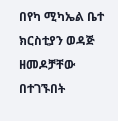በየካ ሚካኤል ቤተ ክርስቲያን ወዳጅ ዘመዶቻቸው በተገኙበት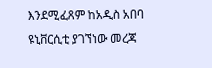እንደሚፈጸም ከአዲስ አበባ ዩኒቨርሲቲ ያገኘነው መረጃ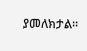ያመለክታል፡፡